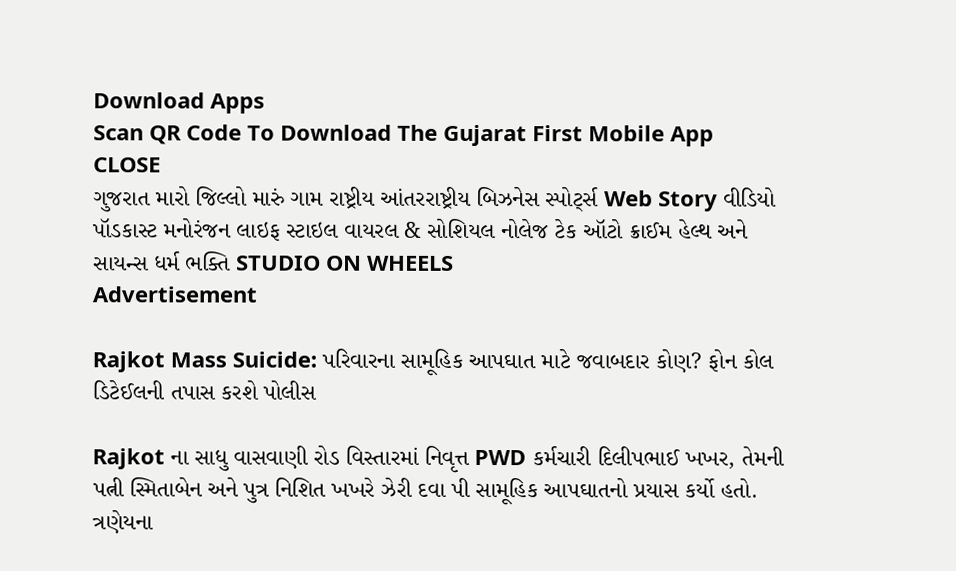Download Apps
Scan QR Code To Download The Gujarat First Mobile App CLOSE
ગુજરાત મારો જિલ્લો મારું ગામ રાષ્ટ્રીય આંતરરાષ્ટ્રીય બિઝનેસ સ્પોર્ટ્સ Web Story વીડિયો પૉડકાસ્ટ મનોરંજન લાઇફ સ્ટાઇલ વાયરલ & સોશિયલ નોલેજ ટેક ઑટો ક્રાઈમ હેલ્થ અને સાયન્સ ધર્મ ભક્તિ STUDIO ON WHEELS
Advertisement

Rajkot Mass Suicide: પરિવારના સામૂહિક આપઘાત માટે જવાબદાર કોણ? ફોન કોલ ડિટેઈલની તપાસ કરશે પોલીસ

Rajkot ના સાધુ વાસવાણી રોડ વિસ્તારમાં નિવૃત્ત PWD કર્મચારી દિલીપભાઈ ખખર, તેમની પત્ની સ્મિતાબેન અને પુત્ર નિશિત ખખરે ઝેરી દવા પી સામૂહિક આપઘાતનો પ્રયાસ કર્યો હતો. ત્રણેયના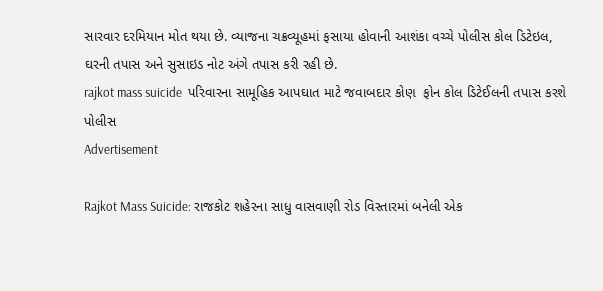સારવાર દરમિયાન મોત થયા છે. વ્યાજના ચક્રવ્યૂહમાં ફસાયા હોવાની આશંકા વચ્ચે પોલીસ કોલ ડિટેઇલ, ઘરની તપાસ અને સુસાઇડ નોટ અંગે તપાસ કરી રહી છે.
rajkot mass suicide  પરિવારના સામૂહિક આપઘાત માટે જવાબદાર કોણ  ફોન કોલ ડિટેઈલની તપાસ કરશે પોલીસ
Advertisement

Rajkot Mass Suicide: રાજકોટ શહેરના સાધુ વાસવાણી રોડ વિસ્તારમાં બનેલી એક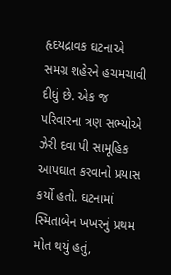હૃદયદ્રાવક ઘટનાએ સમગ્ર શહેરને હચમચાવી દીધું છે. એક જ પરિવારના ત્રણ સભ્યોએ ઝેરી દવા પી સામૂહિક આપઘાત કરવાનો પ્રયાસ કર્યો હતો. ઘટનામાં સ્મિતાબેન ખખરનું પ્રથમ મોત થયું હતું,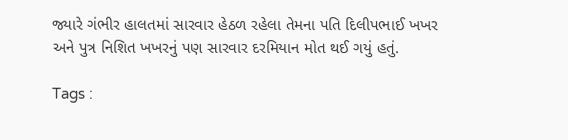જ્યારે ગંભીર હાલતમાં સારવાર હેઠળ રહેલા તેમના પતિ દિલીપભાઈ ખખર અને પુત્ર નિશિત ખખરનું પણ સારવાર દરમિયાન મોત થઈ ગયું હતું.

Tags :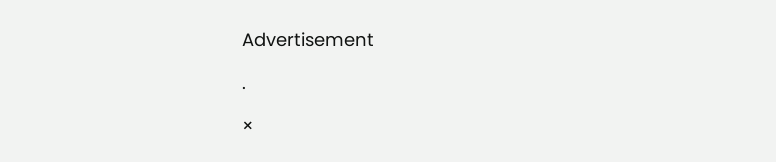Advertisement

.

×